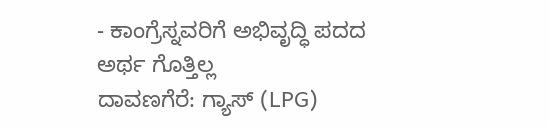- ಕಾಂಗ್ರೆಸ್ನವರಿಗೆ ಅಭಿವೃದ್ಧಿ ಪದದ ಅರ್ಥ ಗೊತ್ತಿಲ್ಲ
ದಾವಣಗೆರೆ: ಗ್ಯಾಸ್ (LPG)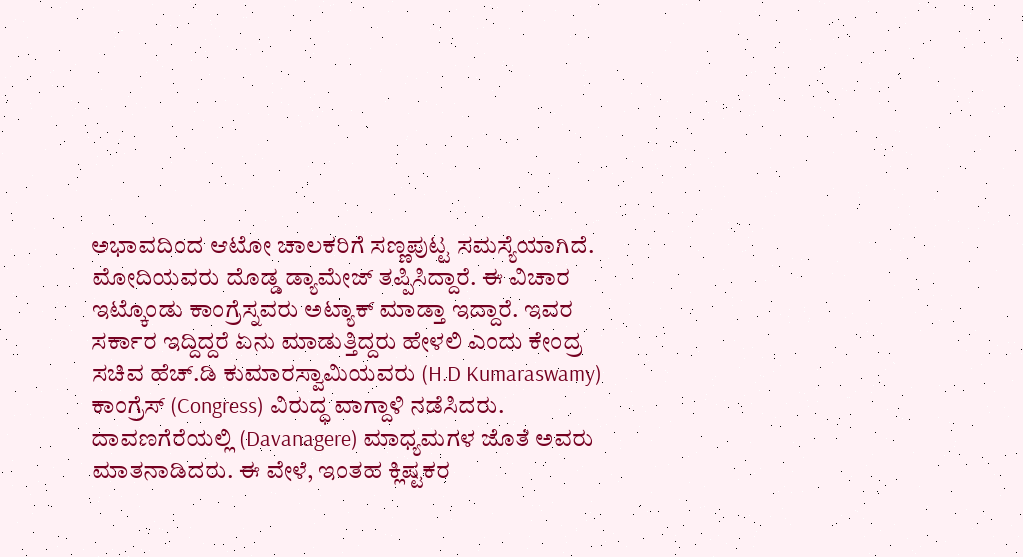ಅಭಾವದಿಂದ ಆಟೋ ಚಾಲಕರಿಗೆ ಸಣ್ಣಪುಟ್ಟ ಸಮಸ್ಯೆಯಾಗಿದೆ. ಮೋದಿಯವರು ದೊಡ್ಡ ಡ್ಯಾಮೇಜ್ ತಪ್ಪಿಸಿದ್ದಾರೆ. ಈ ವಿಚಾರ ಇಟ್ಕೊಂಡು ಕಾಂಗ್ರೆಸ್ನವರು ಅಟ್ಯಾಕ್ ಮಾಡ್ತಾ ಇದ್ದಾರೆ. ಇವರ ಸರ್ಕಾರ ಇದ್ದಿದ್ದರೆ ಏನು ಮಾಡುತ್ತಿದ್ದರು ಹೇಳಲಿ ಎಂದು ಕೇಂದ್ರ ಸಚಿವ ಹೆಚ್.ಡಿ ಕುಮಾರಸ್ವಾಮಿಯವರು (H.D Kumaraswamy) ಕಾಂಗ್ರೆಸ್ (Congress) ವಿರುದ್ಧ ವಾಗ್ದಾಳಿ ನಡೆಸಿದರು.
ದಾವಣಗೆರೆಯಲ್ಲಿ (Davanagere) ಮಾಧ್ಯಮಗಳ ಜೊತೆ ಅವರು ಮಾತನಾಡಿದರು. ಈ ವೇಳೆ, ಇಂತಹ ಕ್ಲಿಷ್ಟಕರ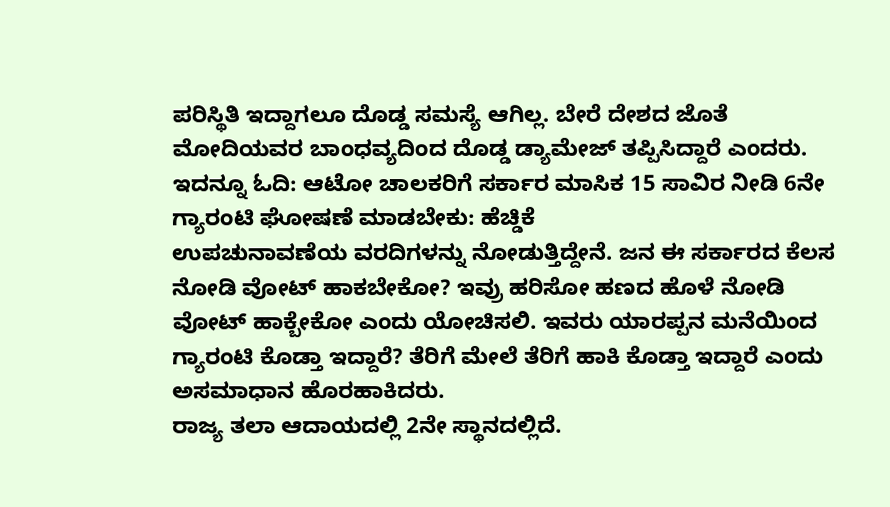ಪರಿಸ್ಥಿತಿ ಇದ್ದಾಗಲೂ ದೊಡ್ಡ ಸಮಸ್ಯೆ ಆಗಿಲ್ಲ. ಬೇರೆ ದೇಶದ ಜೊತೆ ಮೋದಿಯವರ ಬಾಂಧವ್ಯದಿಂದ ದೊಡ್ಡ ಡ್ಯಾಮೇಜ್ ತಪ್ಪಿಸಿದ್ದಾರೆ ಎಂದರು. ಇದನ್ನೂ ಓದಿ: ಆಟೋ ಚಾಲಕರಿಗೆ ಸರ್ಕಾರ ಮಾಸಿಕ 15 ಸಾವಿರ ನೀಡಿ 6ನೇ ಗ್ಯಾರಂಟಿ ಘೋಷಣೆ ಮಾಡಬೇಕು: ಹೆಚ್ಡಿಕೆ
ಉಪಚುನಾವಣೆಯ ವರದಿಗಳನ್ನು ನೋಡುತ್ತಿದ್ದೇನೆ. ಜನ ಈ ಸರ್ಕಾರದ ಕೆಲಸ ನೋಡಿ ವೋಟ್ ಹಾಕಬೇಕೋ? ಇವ್ರು ಹರಿಸೋ ಹಣದ ಹೊಳೆ ನೋಡಿ ವೋಟ್ ಹಾಕ್ಬೇಕೋ ಎಂದು ಯೋಚಿಸಲಿ. ಇವರು ಯಾರಪ್ಪನ ಮನೆಯಿಂದ ಗ್ಯಾರಂಟಿ ಕೊಡ್ತಾ ಇದ್ದಾರೆ? ತೆರಿಗೆ ಮೇಲೆ ತೆರಿಗೆ ಹಾಕಿ ಕೊಡ್ತಾ ಇದ್ದಾರೆ ಎಂದು ಅಸಮಾಧಾನ ಹೊರಹಾಕಿದರು.
ರಾಜ್ಯ ತಲಾ ಆದಾಯದಲ್ಲಿ 2ನೇ ಸ್ಥಾನದಲ್ಲಿದೆ.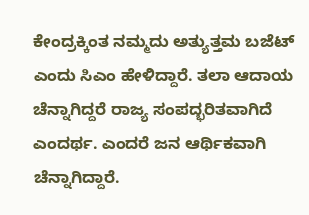ಕೇಂದ್ರಕ್ಕಿಂತ ನಮ್ಮದು ಅತ್ಯುತ್ತಮ ಬಜೆಟ್ ಎಂದು ಸಿಎಂ ಹೇಳಿದ್ದಾರೆ. ತಲಾ ಆದಾಯ ಚೆನ್ನಾಗಿದ್ದರೆ ರಾಜ್ಯ ಸಂಪದ್ಭರಿತವಾಗಿದೆ ಎಂದರ್ಥ. ಎಂದರೆ ಜನ ಆರ್ಥಿಕವಾಗಿ ಚೆನ್ನಾಗಿದ್ದಾರೆ.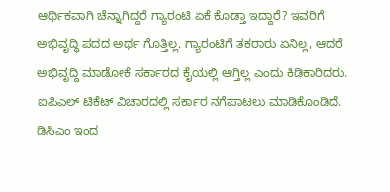ಆರ್ಥಿಕವಾಗಿ ಚೆನ್ನಾಗಿದ್ದರೆ ಗ್ಯಾರಂಟಿ ಏಕೆ ಕೊಡ್ತಾ ಇದ್ದಾರೆ? ಇವರಿಗೆ ಅಭಿವೃದ್ಧಿ ಪದದ ಅರ್ಥ ಗೊತ್ತಿಲ್ಲ. ಗ್ಯಾರಂಟಿಗೆ ತಕರಾರು ಏನಿಲ್ಲ, ಆದರೆ ಅಭಿವೃದ್ದಿ ಮಾಡೋಕೆ ಸರ್ಕಾರದ ಕೈಯಲ್ಲಿ ಆಗ್ತಿಲ್ಲ ಎಂದು ಕಿಡಿಕಾರಿದರು.
ಐಪಿಎಲ್ ಟಿಕೆಟ್ ವಿಚಾರದಲ್ಲಿ ಸರ್ಕಾರ ನಗೆಪಾಟಲು ಮಾಡಿಕೊಂಡಿದೆ. ಡಿಸಿಎಂ ಇಂದ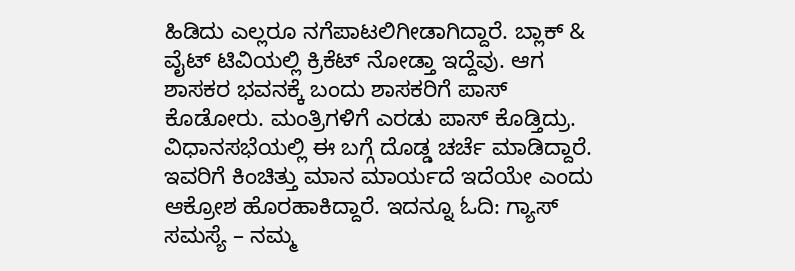ಹಿಡಿದು ಎಲ್ಲರೂ ನಗೆಪಾಟಲಿಗೀಡಾಗಿದ್ದಾರೆ. ಬ್ಲಾಕ್ & ವೈಟ್ ಟಿವಿಯಲ್ಲಿ ಕ್ರಿಕೆಟ್ ನೋಡ್ತಾ ಇದ್ದೆವು. ಆಗ ಶಾಸಕರ ಭವನಕ್ಕೆ ಬಂದು ಶಾಸಕರಿಗೆ ಪಾಸ್ ಕೊಡೋರು. ಮಂತ್ರಿಗಳಿಗೆ ಎರಡು ಪಾಸ್ ಕೊಡ್ತಿದ್ರು. ವಿಧಾನಸಭೆಯಲ್ಲಿ ಈ ಬಗ್ಗೆ ದೊಡ್ಡ ಚರ್ಚೆ ಮಾಡಿದ್ದಾರೆ. ಇವರಿಗೆ ಕಿಂಚಿತ್ತು ಮಾನ ಮಾರ್ಯದೆ ಇದೆಯೇ ಎಂದು ಆಕ್ರೋಶ ಹೊರಹಾಕಿದ್ದಾರೆ. ಇದನ್ನೂ ಓದಿ: ಗ್ಯಾಸ್ ಸಮಸ್ಯೆ – ನಮ್ಮ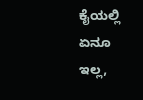ಕೈಯಲ್ಲಿ ಏನೂ ಇಲ್ಲ,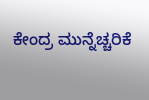ಕೇಂದ್ರ ಮುನ್ನೆಚ್ಚರಿಕೆ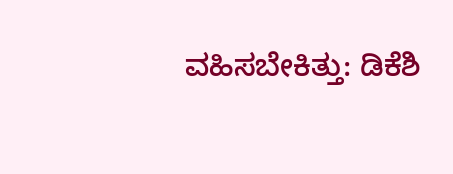ವಹಿಸಬೇಕಿತ್ತು: ಡಿಕೆಶಿ